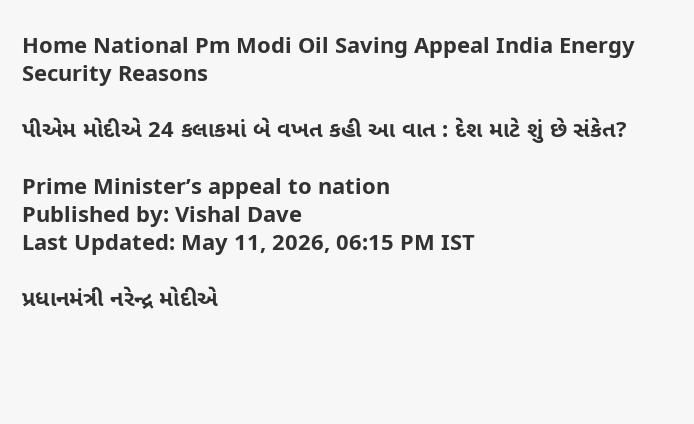Home National Pm Modi Oil Saving Appeal India Energy Security Reasons

પીએમ મોદીએ 24 કલાકમાં બે વખત કહી આ વાત : દેશ માટે શું છે સંકેત?

Prime Minister’s appeal to nation
Published by: Vishal Dave
Last Updated: May 11, 2026, 06:15 PM IST

પ્રધાનમંત્રી નરેન્દ્ર મોદીએ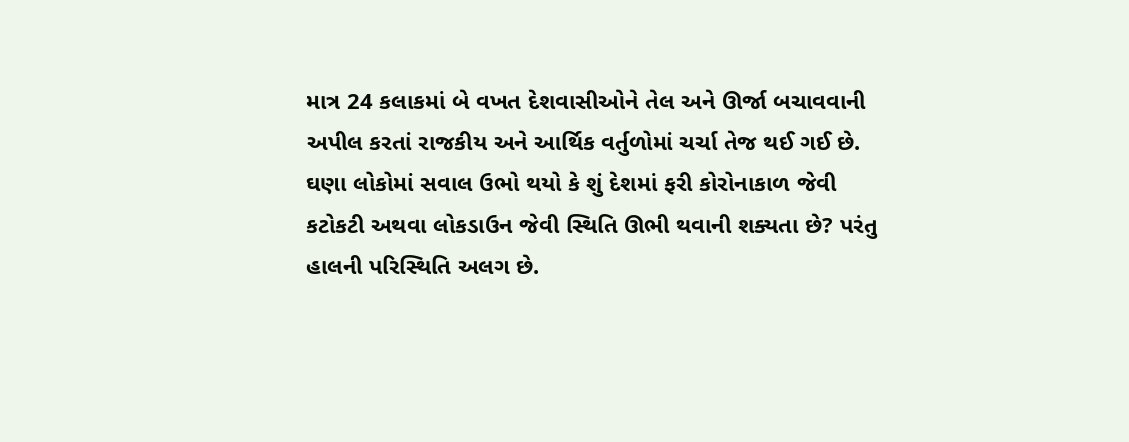માત્ર 24 કલાકમાં બે વખત દેશવાસીઓને તેલ અને ઊર્જા બચાવવાની અપીલ કરતાં રાજકીય અને આર્થિક વર્તુળોમાં ચર્ચા તેજ થઈ ગઈ છે. ઘણા લોકોમાં સવાલ ઉભો થયો કે શું દેશમાં ફરી કોરોનાકાળ જેવી કટોકટી અથવા લોકડાઉન જેવી સ્થિતિ ઊભી થવાની શક્યતા છે? પરંતુ હાલની પરિસ્થિતિ અલગ છે.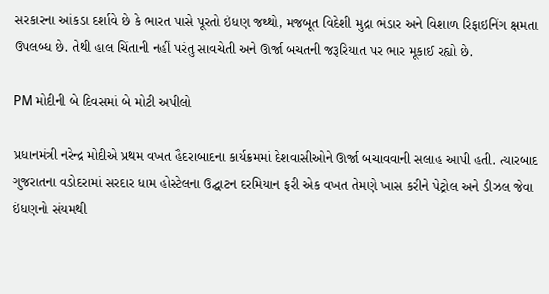સરકારના આંકડા દર્શાવે છે કે ભારત પાસે પૂરતો ઇંધણ જથ્થો, મજબૂત વિદેશી મુદ્રા ભંડાર અને વિશાળ રિફાઇનિંગ ક્ષમતા ઉપલબ્ધ છે. તેથી હાલ ચિંતાની નહીં પરંતુ સાવચેતી અને ઊર્જા બચતની જરૂરિયાત પર ભાર મૂકાઈ રહ્યો છે.

PM મોદીની બે દિવસમાં બે મોટી અપીલો

પ્રધાનમંત્રી નરેન્દ્ર મોદીએ પ્રથમ વખત હૈદરાબાદના કાર્યક્રમમાં દેશવાસીઓને ઊર્જા બચાવવાની સલાહ આપી હતી. ત્યારબાદ ગુજરાતના વડોદરામાં સરદાર ધામ હોસ્ટેલના ઉદ્ઘાટન દરમિયાન ફરી એક વખત તેમણે ખાસ કરીને પેટ્રોલ અને ડીઝલ જેવા ઇંધણનો સંયમથી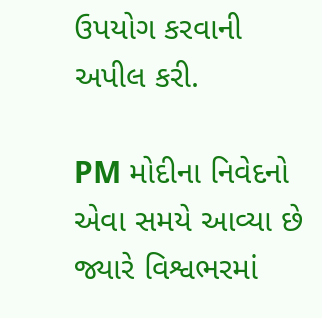ઉપયોગ કરવાની અપીલ કરી.

PM મોદીના નિવેદનો એવા સમયે આવ્યા છે જ્યારે વિશ્વભરમાં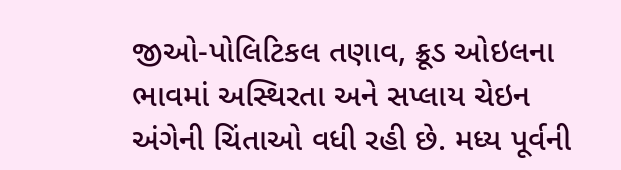જીઓ-પોલિટિકલ તણાવ, ક્રૂડ ઓઇલના ભાવમાં અસ્થિરતા અને સપ્લાય ચેઇન અંગેની ચિંતાઓ વધી રહી છે. મધ્ય પૂર્વની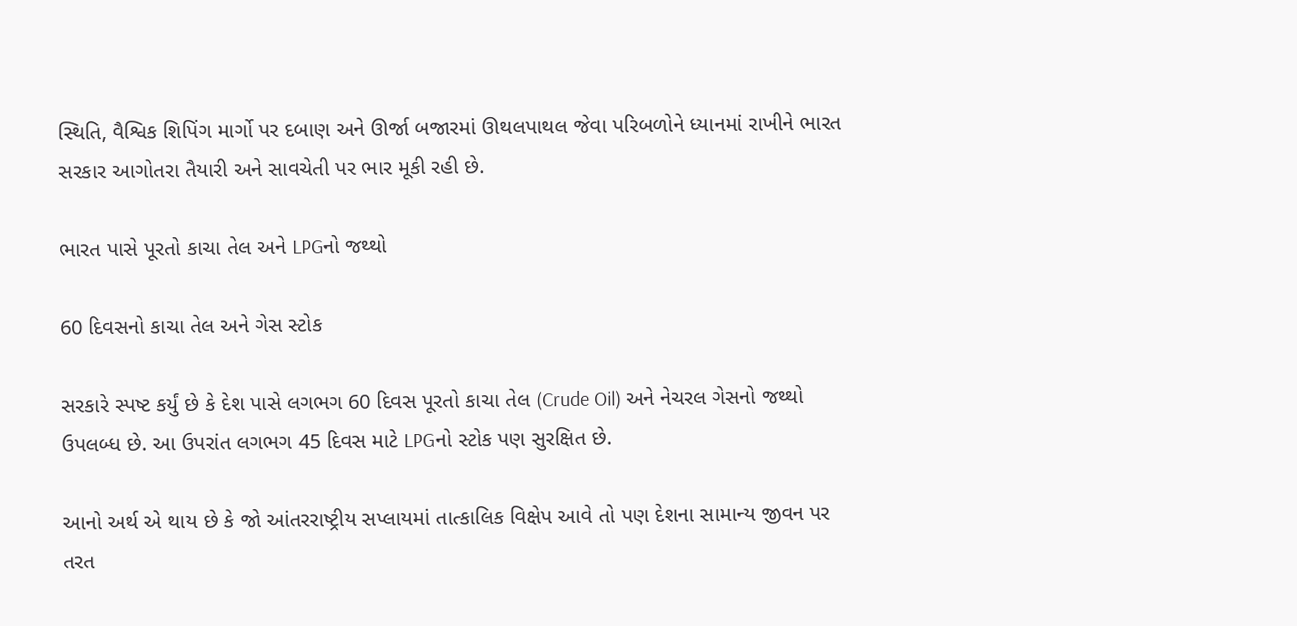સ્થિતિ, વૈશ્વિક શિપિંગ માર્ગો પર દબાણ અને ઊર્જા બજારમાં ઊથલપાથલ જેવા પરિબળોને ધ્યાનમાં રાખીને ભારત સરકાર આગોતરા તૈયારી અને સાવચેતી પર ભાર મૂકી રહી છે.

ભારત પાસે પૂરતો કાચા તેલ અને LPGનો જથ્થો

60 દિવસનો કાચા તેલ અને ગેસ સ્ટોક

સરકારે સ્પષ્ટ કર્યું છે કે દેશ પાસે લગભગ 60 દિવસ પૂરતો કાચા તેલ (Crude Oil) અને નેચરલ ગેસનો જથ્થો ઉપલબ્ધ છે. આ ઉપરાંત લગભગ 45 દિવસ માટે LPGનો સ્ટોક પણ સુરક્ષિત છે.

આનો અર્થ એ થાય છે કે જો આંતરરાષ્ટ્રીય સપ્લાયમાં તાત્કાલિક વિક્ષેપ આવે તો પણ દેશના સામાન્ય જીવન પર તરત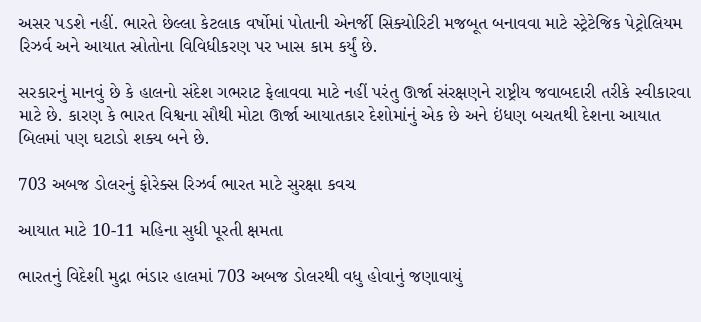અસર પડશે નહીં. ભારતે છેલ્લા કેટલાક વર્ષોમાં પોતાની એનર્જી સિક્યોરિટી મજબૂત બનાવવા માટે સ્ટ્રેટેજિક પેટ્રોલિયમ રિઝર્વ અને આયાત સ્રોતોના વિવિધીકરણ પર ખાસ કામ કર્યું છે.

સરકારનું માનવું છે કે હાલનો સંદેશ ગભરાટ ફેલાવવા માટે નહીં પરંતુ ઊર્જા સંરક્ષણને રાષ્ટ્રીય જવાબદારી તરીકે સ્વીકારવા માટે છે. કારણ કે ભારત વિશ્વના સૌથી મોટા ઊર્જા આયાતકાર દેશોમાંનું એક છે અને ઇંધણ બચતથી દેશના આયાત બિલમાં પણ ઘટાડો શક્ય બને છે.

703 અબજ ડોલરનું ફોરેક્સ રિઝર્વ ભારત માટે સુરક્ષા કવચ

આયાત માટે 10-11 મહિના સુધી પૂરતી ક્ષમતા

ભારતનું વિદેશી મુદ્રા ભંડાર હાલમાં 703 અબજ ડોલરથી વધુ હોવાનું જણાવાયું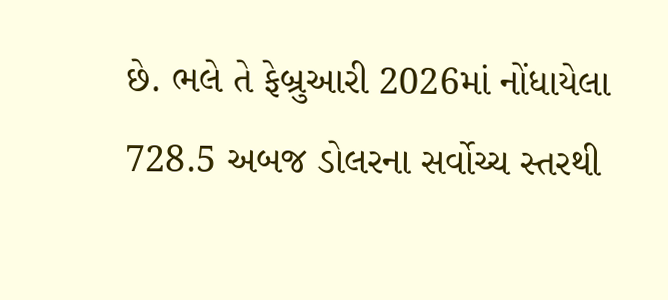છે. ભલે તે ફેબ્રુઆરી 2026માં નોંધાયેલા 728.5 અબજ ડોલરના સર્વોચ્ચ સ્તરથી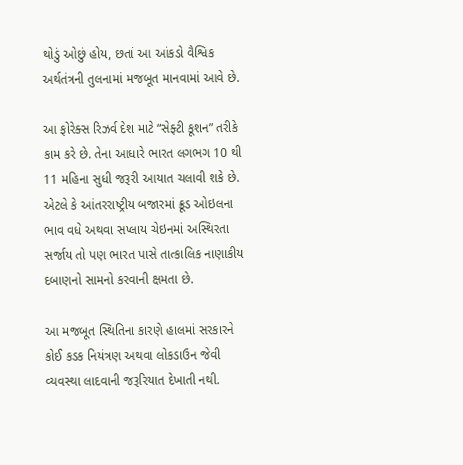થોડું ઓછું હોય, છતાં આ આંકડો વૈશ્વિક અર્થતંત્રની તુલનામાં મજબૂત માનવામાં આવે છે.

આ ફોરેક્સ રિઝર્વ દેશ માટે “સેફ્ટી કૂશન” તરીકે કામ કરે છે. તેના આધારે ભારત લગભગ 10 થી 11 મહિના સુધી જરૂરી આયાત ચલાવી શકે છે. એટલે કે આંતરરાષ્ટ્રીય બજારમાં ક્રૂડ ઓઇલના ભાવ વધે અથવા સપ્લાય ચેઇનમાં અસ્થિરતા સર્જાય તો પણ ભારત પાસે તાત્કાલિક નાણાકીય દબાણનો સામનો કરવાની ક્ષમતા છે.

આ મજબૂત સ્થિતિના કારણે હાલમાં સરકારને કોઈ કડક નિયંત્રણ અથવા લોકડાઉન જેવી વ્યવસ્થા લાદવાની જરૂરિયાત દેખાતી નથી.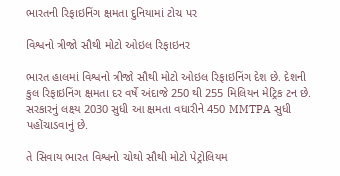ભારતની રિફાઇનિંગ ક્ષમતા દુનિયામાં ટોચ પર

વિશ્વનો ત્રીજો સૌથી મોટો ઓઇલ રિફાઇનર

ભારત હાલમાં વિશ્વનો ત્રીજો સૌથી મોટો ઓઇલ રિફાઇનિંગ દેશ છે. દેશની કુલ રિફાઇનિંગ ક્ષમતા દર વર્ષે અંદાજે 250 થી 255 મિલિયન મેટ્રિક ટન છે. સરકારનું લક્ષ્ય 2030 સુધી આ ક્ષમતા વધારીને 450 MMTPA સુધી પહોંચાડવાનું છે.

તે સિવાય ભારત વિશ્વનો ચોથો સૌથી મોટો પેટ્રોલિયમ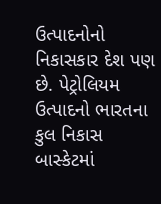ઉત્પાદનોનો નિકાસકાર દેશ પણ છે. પેટ્રોલિયમ ઉત્પાદનો ભારતના કુલ નિકાસ બાસ્કેટમાં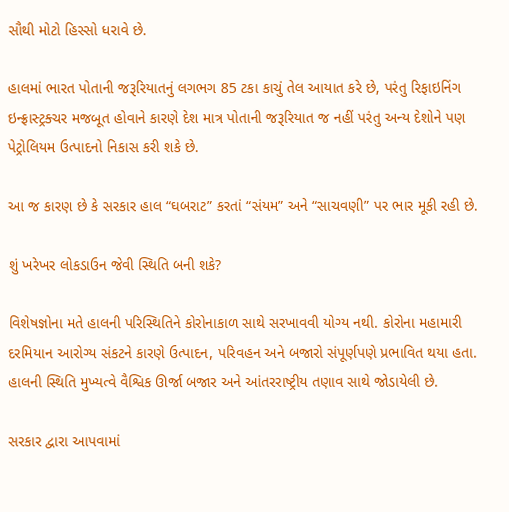સૌથી મોટો હિસ્સો ધરાવે છે.

હાલમાં ભારત પોતાની જરૂરિયાતનું લગભગ 85 ટકા કાચું તેલ આયાત કરે છે, પરંતુ રિફાઇનિંગ ઇન્ફ્રાસ્ટ્રક્ચર મજબૂત હોવાને કારણે દેશ માત્ર પોતાની જરૂરિયાત જ નહીં પરંતુ અન્ય દેશોને પણ પેટ્રોલિયમ ઉત્પાદનો નિકાસ કરી શકે છે.

આ જ કારણ છે કે સરકાર હાલ “ઘબરાટ” કરતાં “સંયમ” અને “સાચવણી” પર ભાર મૂકી રહી છે.

શું ખરેખર લોકડાઉન જેવી સ્થિતિ બની શકે?

વિશેષજ્ઞોના મતે હાલની પરિસ્થિતિને કોરોનાકાળ સાથે સરખાવવી યોગ્ય નથી. કોરોના મહામારી દરમિયાન આરોગ્ય સંકટને કારણે ઉત્પાદન, પરિવહન અને બજારો સંપૂર્ણપણે પ્રભાવિત થયા હતા. હાલની સ્થિતિ મુખ્યત્વે વૈશ્વિક ઊર્જા બજાર અને આંતરરાષ્ટ્રીય તણાવ સાથે જોડાયેલી છે.

સરકાર દ્વારા આપવામાં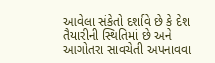આવેલા સંકેતો દર્શાવે છે કે દેશ તૈયારીની સ્થિતિમાં છે અને આગોતરા સાવચેતી અપનાવવા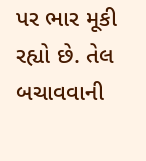પર ભાર મૂકી રહ્યો છે. તેલ બચાવવાની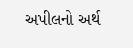અપીલનો અર્થ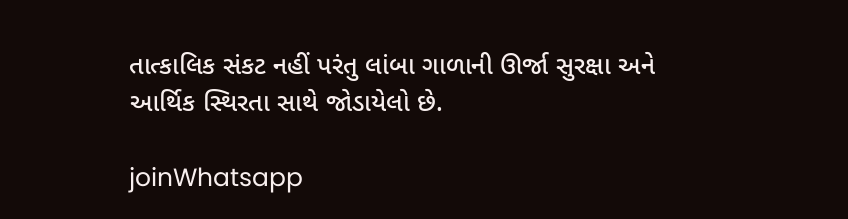તાત્કાલિક સંકટ નહીં પરંતુ લાંબા ગાળાની ઊર્જા સુરક્ષા અને આર્થિક સ્થિરતા સાથે જોડાયેલો છે.

joinWhatsapp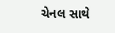ચેનલ સાથે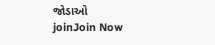જોડાઓ
joinJoin Now